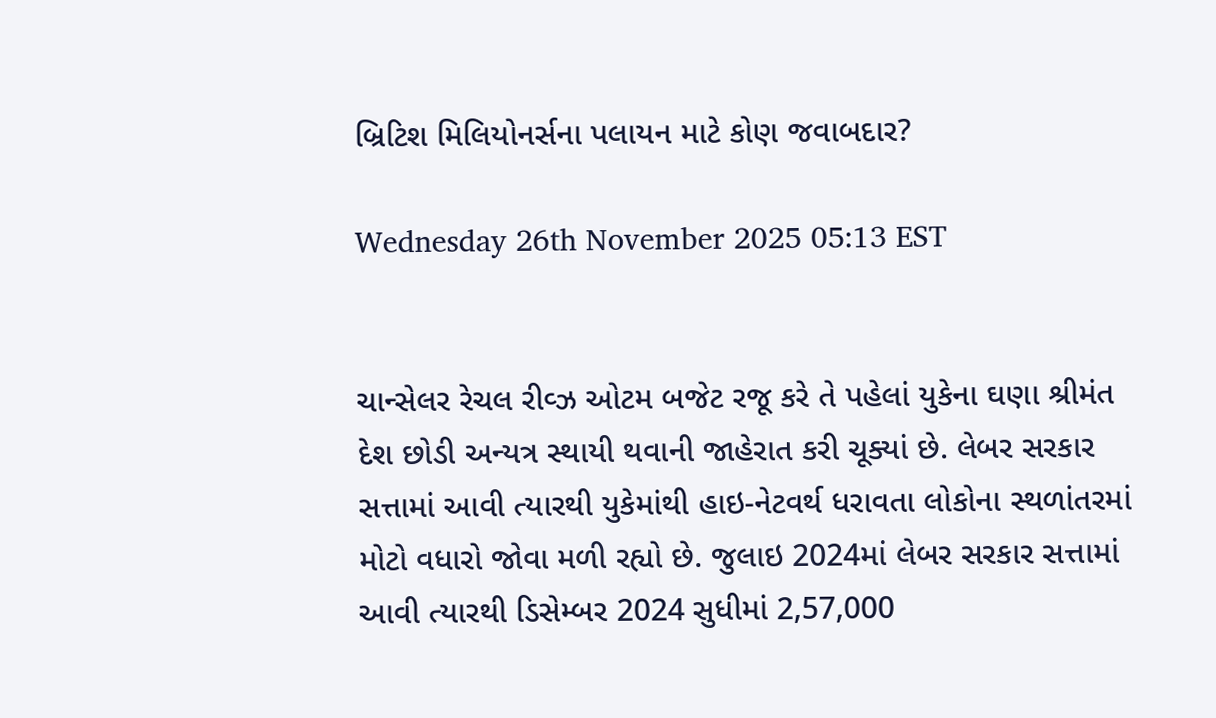બ્રિટિશ મિલિયોનર્સના પલાયન માટે કોણ જવાબદાર?

Wednesday 26th November 2025 05:13 EST


ચાન્સેલર રેચલ રીવ્ઝ ઓટમ બજેટ રજૂ કરે તે પહેલાં યુકેના ઘણા શ્રીમંત દેશ છોડી અન્યત્ર સ્થાયી થવાની જાહેરાત કરી ચૂક્યાં છે. લેબર સરકાર સત્તામાં આવી ત્યારથી યુકેમાંથી હાઇ-નેટવર્થ ધરાવતા લોકોના સ્થળાંતરમાં મોટો વધારો જોવા મળી રહ્યો છે. જુલાઇ 2024માં લેબર સરકાર સત્તામાં આવી ત્યારથી ડિસેમ્બર 2024 સુધીમાં 2,57,000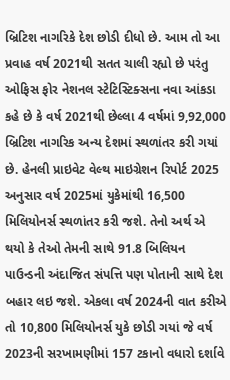બ્રિટિશ નાગરિકે દેશ છોડી દીધો છે. આમ તો આ પ્રવાહ વર્ષ 2021થી સતત ચાલી રહ્યો છે પરંતુ ઓફિસ ફોર નેશનલ સ્ટેટિસ્ટિક્સના નવા આંકડા કહે છે કે વર્ષ 2021થી છેલ્લા 4 વર્ષમાં 9,92,000 બ્રિટિશ નાગરિક અન્ય દેશમાં સ્થળાંતર કરી ગયાં છે. હેનલી પ્રાઇવેટ વેલ્થ માઇગ્રેશન રિપોર્ટ 2025 અનુસાર વર્ષ 2025માં યુકેમાંથી 16,500 મિલિયોનર્સ સ્થળાંતર કરી જશે. તેનો અર્થ એ થયો કે તેઓ તેમની સાથે 91.8 બિલિયન પાઉન્ડની અંદાજિત સંપત્તિ પણ પોતાની સાથે દેશ બહાર લઇ જશે. એકલા વર્ષ 2024ની વાત કરીએ તો 10,800 મિલિયોનર્સ યુકે છોડી ગયાં જે વર્ષ 2023ની સરખામણીમાં 157 ટકાનો વધારો દર્શાવે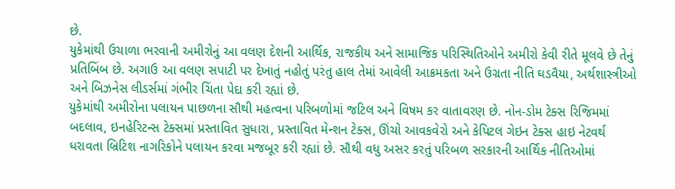છે.
યુકેમાંથી ઉચાળા ભરવાની અમીરોનું આ વલણ દેશની આર્થિક, રાજકીય અને સામાજિક પરિસ્થિતિઓને અમીરો કેવી રીતે મૂલવે છે તેનું પ્રતિબિંબ છે. અગાઉ આ વલણ સપાટી પર દેખાતું નહોતું પરંતુ હાલ તેમાં આવેલી આક્રમકતા અને ઉગ્રતા નીતિ ઘડવૈયા, અર્થશાસ્ત્રીઓ અને બિઝનેસ લીડર્સમાં ગંભીર ચિંતા પેદા કરી રહ્યાં છે.
યુકેમાંથી અમીરોના પલાયન પાછળના સૌથી મહત્વના પરિબળોમાં જટિલ અને વિષમ કર વાતાવરણ છે. નોન-ડોમ ટેક્સ રિજિમમાં બદલાવ, ઇનહેરિટન્સ ટેક્સમાં પ્રસ્તાવિત સુધારા, પ્રસ્તાવિત મેન્શન ટેક્સ, ઊંચો આવકવેરો અને કેપિટલ ગેઇન ટેક્સ હાઇ નેટવર્થ ધરાવતા બ્રિટિશ નાગરિકોને પલાયન કરવા મજબૂર કરી રહ્યાં છે. સૌથી વધુ અસર કરતું પરિબળ સરકારની આર્થિક નીતિઓમાં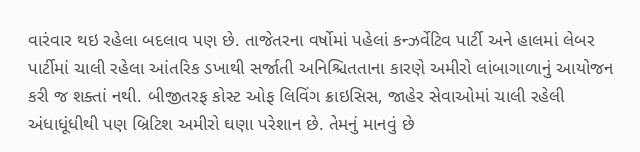વારંવાર થઇ રહેલા બદલાવ પણ છે. તાજેતરના વર્ષોમાં પહેલાં કન્ઝર્વેટિવ પાર્ટી અને હાલમાં લેબર પાર્ટીમાં ચાલી રહેલા આંતરિક ડખાથી સર્જાતી અનિશ્ચિતતાના કારણે અમીરો લાંબાગાળાનું આયોજન કરી જ શક્તાં નથી. બીજીતરફ કોસ્ટ ઓફ લિવિંગ ક્રાઇસિસ, જાહેર સેવાઓમાં ચાલી રહેલી અંધાધૂંધીથી પણ બ્રિટિશ અમીરો ઘણા પરેશાન છે. તેમનું માનવું છે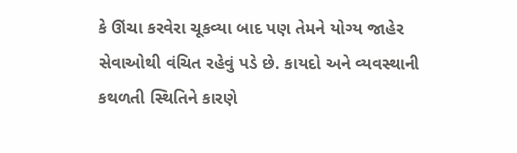કે ઊંચા કરવેરા ચૂકવ્યા બાદ પણ તેમને યોગ્ય જાહેર સેવાઓથી વંચિત રહેવું પડે છે. કાયદો અને વ્યવસ્થાની કથળતી સ્થિતિને કારણે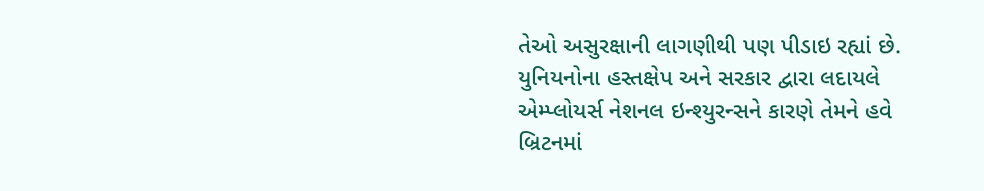તેઓ અસુરક્ષાની લાગણીથી પણ પીડાઇ રહ્યાં છે. યુનિયનોના હસ્તક્ષેપ અને સરકાર દ્વારા લદાયલે એમ્પ્લોયર્સ નેશનલ ઇન્શ્યુરન્સને કારણે તેમને હવે બ્રિટનમાં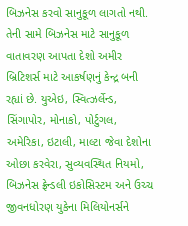બિઝનેસ કરવો સાનુકૂળ લાગતો નથી.
તેની સામે બિઝનેસ માટે સાનુકૂળ વાતાવરણ આપતા દેશો અમીર બ્રિટિશર્સ માટે આકર્ષણનું કેન્દ્ર બની રહ્યાં છે. યુએઇ, સ્વિત્ઝર્લેન્ડ, સિંગાપોર, મોનાકો, પોર્ટુગલ, અમેરિકા, ઇટાલી, માલ્ટા જેવા દેશોના ઓછા કરવેરા, સુવ્યવસ્થિત નિયમો, બિઝનેસ ફ્રેન્ડલી ઇકોસિસ્ટમ અને ઉચ્ચ જીવનધોરણ યુકેના મિલિયોનર્સને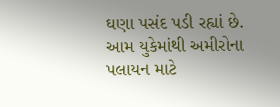ઘણા પસંદ પડી રહ્યાં છે. આમ યુકેમાંથી અમીરોના પલાયન માટે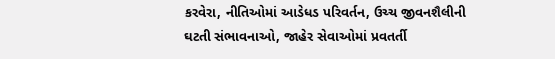કરવેરા, નીતિઓમાં આડેધડ પરિવર્તન, ઉચ્ચ જીવનશૈલીની ઘટતી સંભાવનાઓ, જાહેર સેવાઓમાં પ્રવતર્તી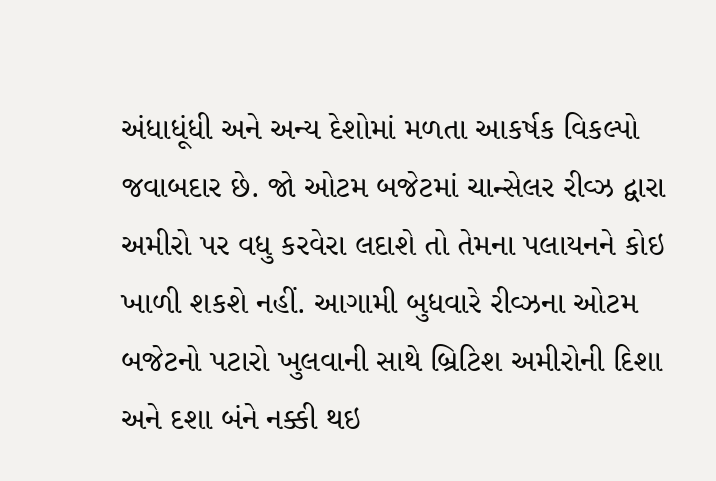અંધાધૂંધી અને અન્ય દેશોમાં મળતા આકર્ષક વિકલ્પો જવાબદાર છે. જો ઓટમ બજેટમાં ચાન્સેલર રીવ્ઝ દ્વારા અમીરો પર વધુ કરવેરા લદાશે તો તેમના પલાયનને કોઇ ખાળી શકશે નહીં. આગામી બુધવારે રીવ્ઝના ઓટમ બજેટનો પટારો ખુલવાની સાથે બ્રિટિશ અમીરોની દિશા અને દશા બંને નક્કી થઇ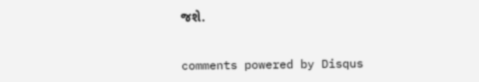જશે.


comments powered by Disqus